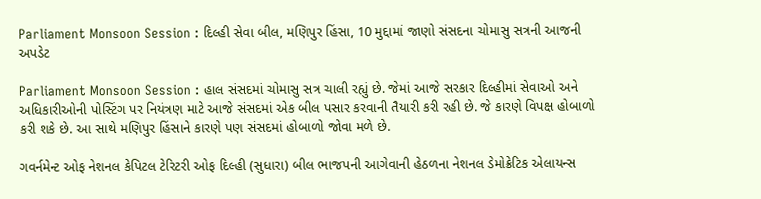Parliament Monsoon Session : દિલ્હી સેવા બીલ, મણિપુર હિંસા, 10 મુદ્દામાં જાણો સંસદના ચોમાસુ સત્રની આજની અપડેટ

Parliament Monsoon Session : હાલ સંસદમાં ચોમાસુ સત્ર ચાલી રહ્યું છે. જેમાં આજે સરકાર દિલ્હીમાં સેવાઓ અને અધિકારીઓની પોસ્ટિંગ પર નિયંત્રણ માટે આજે સંસદમાં એક બીલ પસાર કરવાની તૈયારી કરી રહી છે. જે કારણે વિપક્ષ હોબાળો કરી શકે છે. આ સાથે મણિપુર હિંસાને કારણે પણ સંસદમાં હોબાળો જોવા મળે છે.

ગવર્નમેન્ટ ઓફ નેશનલ કેપિટલ ટેરિટરી ઓફ દિલ્હી (સુધારા) બીલ ભાજપની આગેવાની હેઠળના નેશનલ ડેમોક્રેટિક એલાયન્સ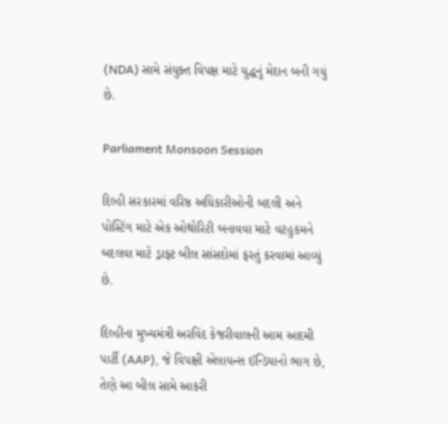(NDA) સામે સંયુક્ત વિપક્ષ માટે યુદ્ધનું મેદાન બની ગયું છે.

Parliament Monsoon Session

દિલ્હી સરકારમાં વરિષ્ઠ અધિકારીઓની બદલી અને પોસ્ટિંગ માટે એક ઓથોરિટી બનાવવા માટે વટહુકમને બદલવા માટે ડ્રાફ્ટ બીલ સાંસદોમાં ફરતું કરવામાં આવ્યું છે.

દિલ્હીના મુખ્યમંત્રી અરવિંદ કેજરીવાલની આમ આદમી પાર્ટી (AAP), જે વિપક્ષી એલાયન્સ ઈન્ડિયાનો ભાગ છે, તેણે આ બીલ સામે આકરી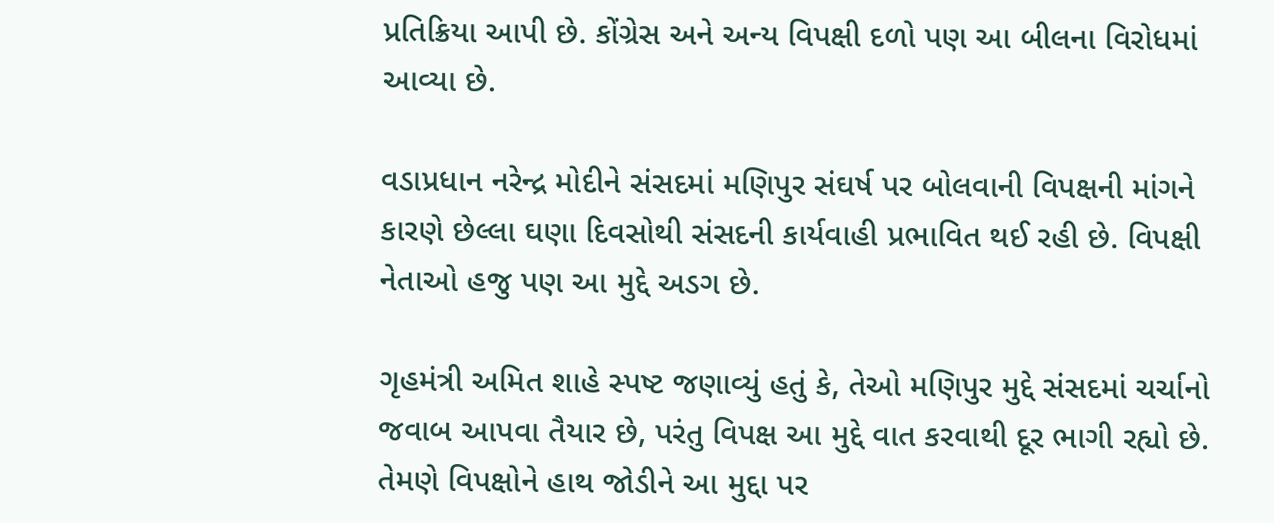પ્રતિક્રિયા આપી છે. કોંગ્રેસ અને અન્ય વિપક્ષી દળો પણ આ બીલના વિરોધમાં આવ્યા છે.

વડાપ્રધાન નરેન્દ્ર મોદીને સંસદમાં મણિપુર સંઘર્ષ પર બોલવાની વિપક્ષની માંગને કારણે છેલ્લા ઘણા દિવસોથી સંસદની કાર્યવાહી પ્રભાવિત થઈ રહી છે. વિપક્ષી નેતાઓ હજુ પણ આ મુદ્દે અડગ છે.

ગૃહમંત્રી અમિત શાહે સ્પષ્ટ જણાવ્યું હતું કે, તેઓ મણિપુર મુદ્દે સંસદમાં ચર્ચાનો જવાબ આપવા તૈયાર છે, પરંતુ વિપક્ષ આ મુદ્દે વાત કરવાથી દૂર ભાગી રહ્યો છે. તેમણે વિપક્ષોને હાથ જોડીને આ મુદ્દા પર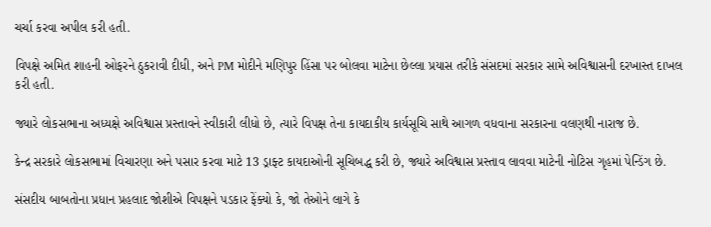ચર્ચા કરવા અપીલ કરી હતી.

વિપક્ષે અમિત શાહની ઓફરને ઠુકરાવી દીધી, અને PM મોદીને મણિપુર હિંસા પર બોલવા માટેના છેલ્લા પ્રયાસ તરીકે સંસદમાં સરકાર સામે અવિશ્વાસની દરખાસ્ત દાખલ કરી હતી.

જ્યારે લોકસભાના અધ્યક્ષે અવિશ્વાસ પ્રસ્તાવને સ્વીકારી લીધો છે, ત્યારે વિપક્ષ તેના કાયદાકીય કાર્યસૂચિ સાથે આગળ વધવાના સરકારના વલણથી નારાજ છે.

કેન્દ્ર સરકારે લોકસભામાં વિચારણા અને પસાર કરવા માટે 13 ડ્રાફ્ટ કાયદાઓની સૂચિબદ્ધ કરી છે, જ્યારે અવિશ્વાસ પ્રસ્તાવ લાવવા માટેની નોટિસ ગૃહમાં પેન્ડિંગ છે.

સંસદીય બાબતોના પ્રધાન પ્રહલાદ જોશીએ વિપક્ષને પડકાર ફેંક્યો કે, જો તેઓને લાગે કે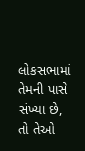લોકસભામાં તેમની પાસે સંખ્યા છે, તો તેઓ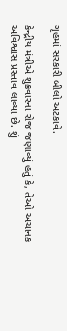ગૃહમાં સરકારી બીલો અટકાવે.

કેન્દ્રીય મંત્રીએ શુક્રવારના રોજ જણાવ્યું હતું કે, તેઓ અચાનક અવિશ્વાસ પ્રસ્તાવ લાવ્યા છે. શું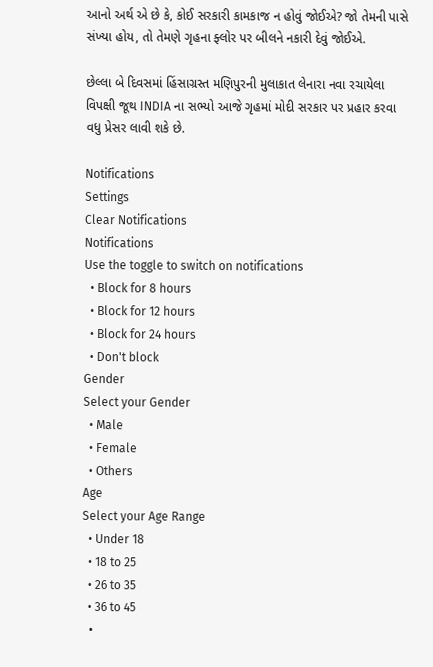આનો અર્થ એ છે કે, કોઈ સરકારી કામકાજ ન હોવું જોઈએ? જો તેમની પાસે સંખ્યા હોય, તો તેમણે ગૃહના ફ્લોર પર બીલને નકારી દેવું જોઈએ.

છેલ્લા બે દિવસમાં હિંસાગ્રસ્ત મણિપુરની મુલાકાત લેનારા નવા રચાયેલા વિપક્ષી જૂથ INDIA ના સભ્યો આજે ગૃહમાં મોદી સરકાર પર પ્રહાર કરવા વધુ પ્રેસર લાવી શકે છે.

Notifications
Settings
Clear Notifications
Notifications
Use the toggle to switch on notifications
  • Block for 8 hours
  • Block for 12 hours
  • Block for 24 hours
  • Don't block
Gender
Select your Gender
  • Male
  • Female
  • Others
Age
Select your Age Range
  • Under 18
  • 18 to 25
  • 26 to 35
  • 36 to 45
  •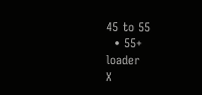45 to 55
  • 55+
loader
X